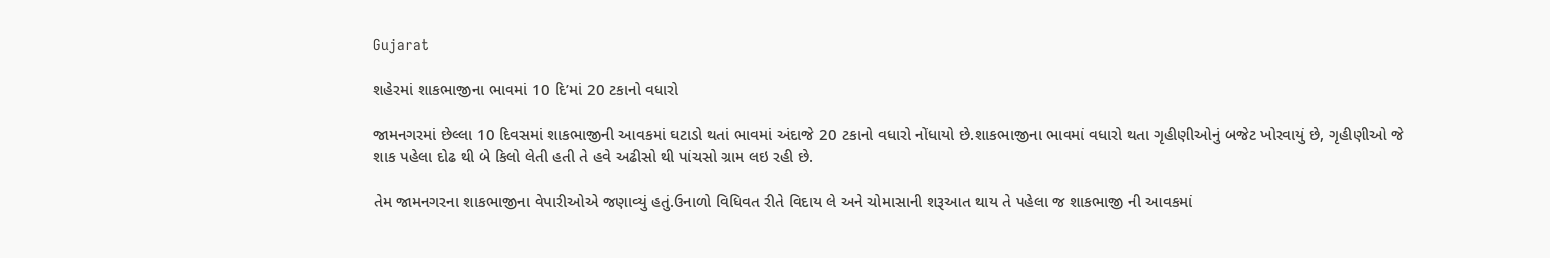Gujarat

શહેરમાં શાકભાજીના ભાવમાં 10 દિ’માં 20 ટકાનો વધારો

જામનગરમાં છેલ્લા 10 દિવસમાં શાકભાજીની આવકમાં ઘટાડો થતાં ભાવમાં અંદાજે 20 ટકાનો વધારો નોંધાયો છે.શાકભાજીના ભાવમાં વધારો થતા ગૃહીણીઓનું બજેટ ખોરવાયું છે, ગૃહીણીઓ જે શાક પહેલા દોઢ થી બે કિલો લેતી હતી તે હવે અઢીસો થી પાંચસો ગ્રામ લઇ રહી છે.

તેમ જામનગરના શાકભાજીના વેપારીઓએ જણાવ્યું હતું.ઉનાળો વિધિવત રીતે વિદાય લે અને ચોમાસાની શરૂઆત થાય તે પહેલા જ શાકભાજી ની આવકમાં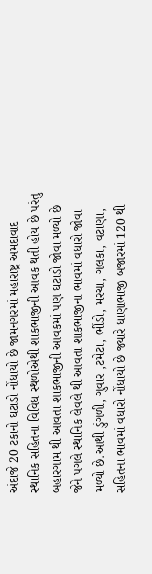અંદાજે 20 ટકાનો ઘટાડો નોંધાયો છે જામનગરમાં મહારાષ્ટ્ર અમદાવાદ સ્થાનિક સહિતના વિવિધ સ્થળોએથી શાકભાજીની આવક થતી હોય છે પરંતુ બહારગામ થી આવતા શાકભાજીની આવકમાં પણ ઘટાડો જોવા મળ્યો છે જેને પગલે સ્થાનિક લેવલે થી આવતા શાકભાજીના ભાવમાં વધારો જોવા મળ્યો છે.આથી ડુંગળી, ગુવાર ,ટમેટા, ભીંડો, મરચા, ગલકા, વટાણા, સહિતના ભાવમાં વધારો નોંધાયો છે જ્યારે ધાણાભાજી બજારમાં 120 થી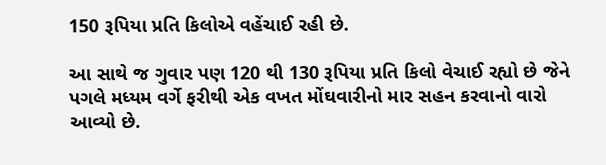150 રૂપિયા પ્રતિ કિલોએ વહેંચાઈ રહી છે.

આ સાથે જ ગુવાર પણ 120 થી 130 રૂપિયા પ્રતિ કિલો વેચાઈ રહ્યો છે જેને પગલે મધ્યમ વર્ગે ફરીથી એક વખત મોંઘવારીનો માર સહન કરવાનો વારો આવ્યો છે.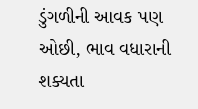ડુંગળીની આવક પણ ઓછી, ભાવ વધારાની શક્યતા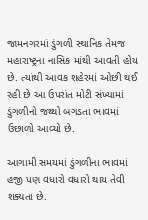જામનગરમાં ડુંગળી સ્થાનિક તેમજ મહારાષ્ટ્રના નાસિક માંથી આવતી હોય છે. ત્યાંથી આવક શહેરમાં ઓછી થઈ રહી છે આ ઉપરાંત મોટી સંખ્યામાં ડુંગળીનો જથ્થો બગડતા ભાવમાં ઉછાળો આવ્યો છે.

આગામી સમયમાં ડુંગળીના ભાવમાં હજી પણ વધારો વધારો થાય તેવી શક્યતા છે.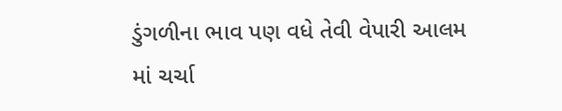ડુંગળીના ભાવ પણ વધે તેવી વેપારી આલમ માં ચર્ચા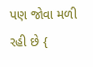પણ જોવા મળી રહી છે {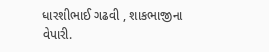ધારશીભાઈ ગઢવી , શાકભાજીના વેપારી.